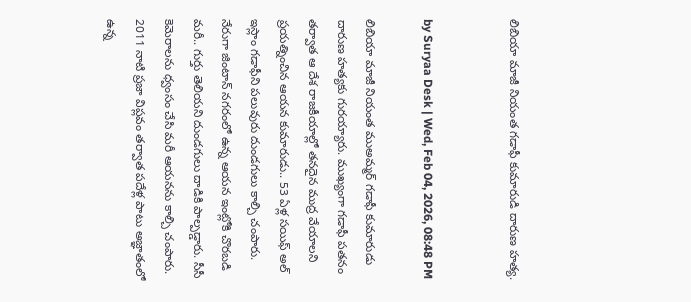లిబియా మాజీ నియంత గడాఫీ కుమారుడి దారుణ హత్య.


by Suryaa Desk | Wed, Feb 04, 2026, 08:48 PM

లిబియా మాజీ నియంత ముఅమ్మర్ గడాఫీ కుమారుడు దారుణ హత్యకు గురయ్యారు. ముఖ్యంగా గడాఫీ పతనం తర్వాత ఆ దేశ రాజకీయాల్లో తనదైన ముద్ర వేయాలని ప్రయత్నించిన ఆయన కుమారుడు.. 53 ఏళ్ల సయిఫ్‌ అల్‌ ఇస్లాం గడాఫీని పలువురు దుండగులు కాల్చి చంపారు. నేరుగా జింటాన్‌ నగరంలో ఉన్న ఆయన ఇంట్లోకి చొరబడి మరీ.. గుర్తు తెలియని దుండగులు దాడికి పాల్పడ్డారు. సీసీ కెమెరాలను ధ్వంసం చేసి మరీ ఆయనను కాల్చి చంపారు. 2011 నాటి ప్రజా విప్లవం తర్వాత పదేళ్ల పాటు అజ్ఞాతంలో ఉన్న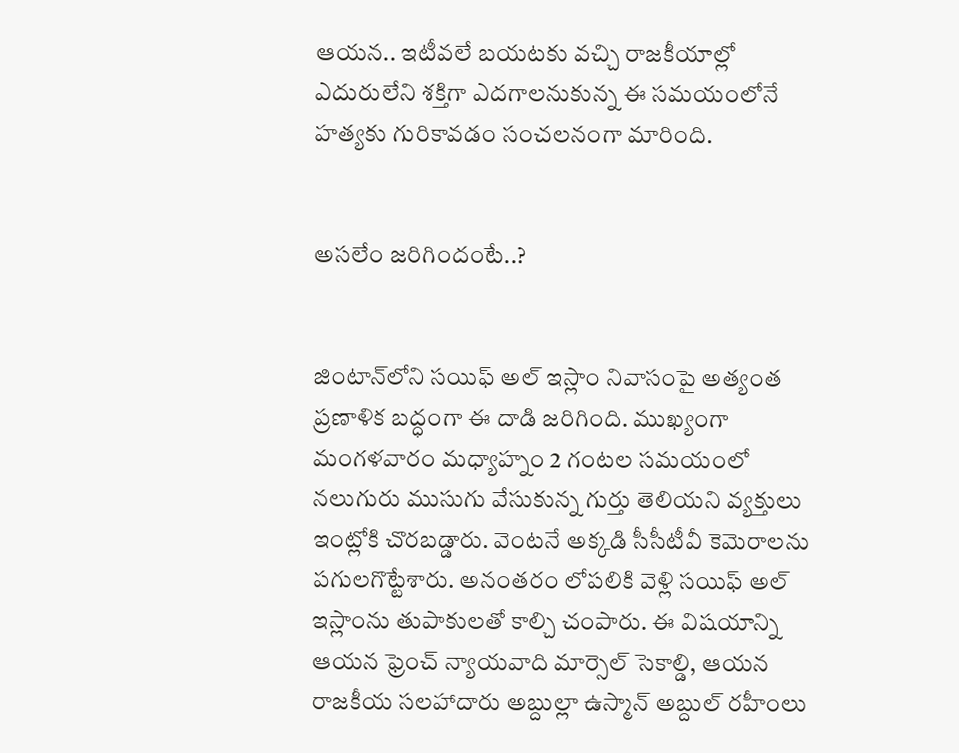ఆయన.. ఇటీవలే బయటకు వచ్చి రాజకీయాల్లో ఎదురులేని శక్తిగా ఎదగాలనుకున్న ఈ సమయంలోనే హత్యకు గురికావడం సంచలనంగా మారింది.


అసలేం జరిగిందంటే..?


జింటాన్‌లోని సయిఫ్‌ అల్‌ ఇస్లాం నివాసంపై అత్యంత ప్రణాళిక బద్ధంగా ఈ దాడి జరిగింది. ముఖ్యంగా మంగళవారం మధ్యాహ్నం 2 గంటల సమయంలో నలుగురు ముసుగు వేసుకున్న గుర్తు తెలియని వ్యక్తులు ఇంట్లోకి చొరబడ్డారు. వెంటనే అక్కడి సీసీటీవీ కెమెరాలను పగులగొట్టేశారు. అనంతరం లోపలికి వెళ్లి సయిఫ్‌ అల్‌ ఇస్లాంను తుపాకులతో కాల్చి చంపారు. ఈ విషయాన్ని ఆయన ఫ్రెంచ్ న్యాయవాది మార్సెల్ సెకాల్డి, ఆయన రాజకీయ సలహాదారు అబ్దుల్లా ఉస్మాన్ అబ్దుల్ రహీంలు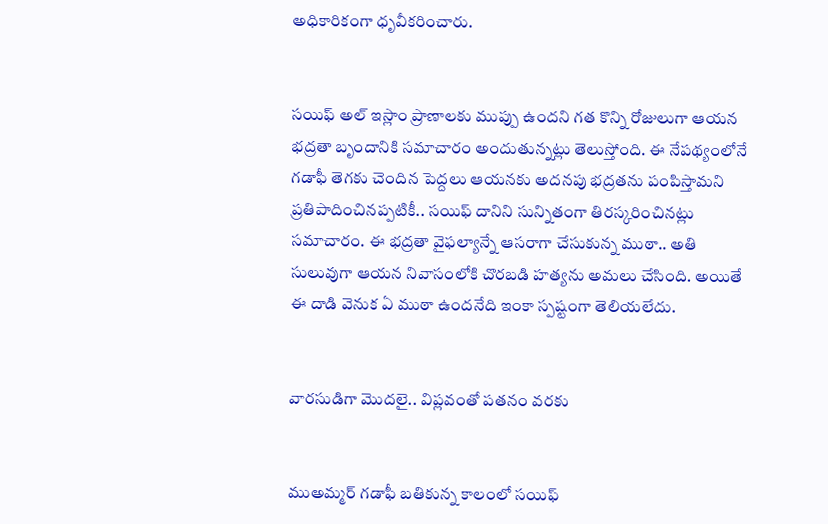అధికారికంగా ధృవీకరించారు.


సయిఫ్‌ అల్‌ ఇస్లాం ప్రాణాలకు ముప్పు ఉందని గత కొన్ని రోజులుగా ఆయన భద్రతా బృందానికి సమాచారం అందుతున్నట్లు తెలుస్తోంది. ఈ నేపథ్యంలోనే గడాఫీ తెగకు చెందిన పెద్దలు ఆయనకు అదనపు భద్రతను పంపిస్తామని ప్రతిపాదించినప్పటికీ.. సయిఫ్ దానిని సున్నితంగా తిరస్కరించినట్లు సమాచారం. ఈ భద్రతా వైఫల్యాన్నే ఆసరాగా చేసుకున్న ముఠా.. అతి సులువుగా ఆయన నివాసంలోకి చొరబడి హత్యను అమలు చేసింది. అయితే ఈ దాడి వెనుక ఏ ముఠా ఉందనేది ఇంకా స్పష్టంగా తెలియలేదు.


వారసుడిగా మొదలై.. విప్లవంతో పతనం వరకు


ముఅమ్మర్ గడాఫీ బతికున్న కాలంలో సయిఫ్‌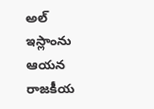అల్‌ ఇస్లాంను ఆయన రాజకీయ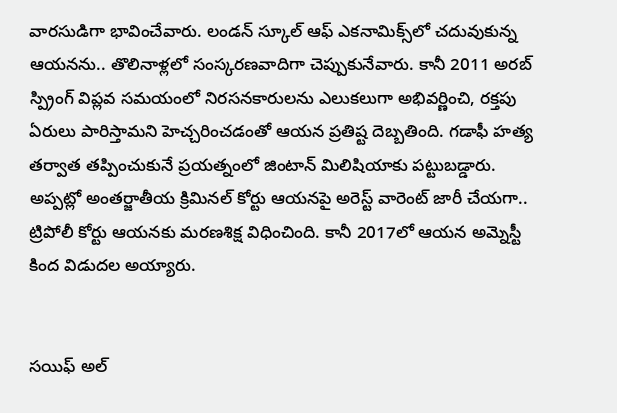వారసుడిగా భావించేవారు. లండన్ స్కూల్ ఆఫ్ ఎకనామిక్స్‌లో చదువుకున్న ఆయనను.. తొలినాళ్లలో సంస్కరణవాదిగా చెప్పుకునేవారు. కానీ 2011 అరబ్ స్ప్రింగ్ విప్లవ సమయంలో నిరసనకారులను ఎలుకలుగా అభివర్ణించి, రక్తపు ఏరులు పారిస్తామని హెచ్చరించడంతో ఆయన ప్రతిష్ట దెబ్బతింది. గడాఫీ హత్య తర్వాత తప్పించుకునే ప్రయత్నంలో జింటాన్ మిలిషియాకు పట్టుబడ్డారు. అప్పట్లో అంతర్జాతీయ క్రిమినల్ కోర్టు ఆయనపై అరెస్ట్ వారెంట్ జారీ చేయగా.. ట్రిపోలీ కోర్టు ఆయనకు మరణశిక్ష విధించింది. కానీ 2017లో ఆయన అమ్నెస్టీ కింద విడుదల అయ్యారు.


సయిఫ్‌ అల్‌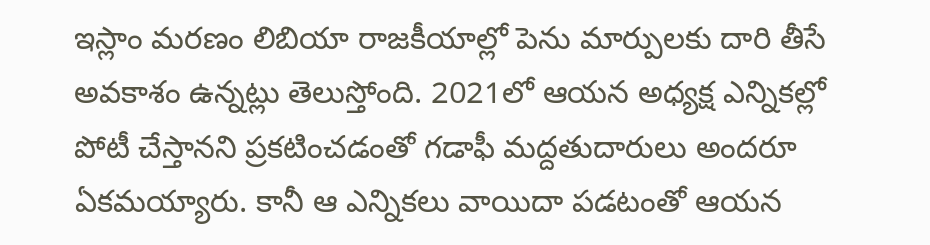ఇస్లాం మరణం లిబియా రాజకీయాల్లో పెను మార్పులకు దారి తీసే అవకాశం ఉన్నట్లు తెలుస్తోంది. 2021లో ఆయన అధ్యక్ష ఎన్నికల్లో పోటీ చేస్తానని ప్రకటించడంతో గడాఫీ మద్దతుదారులు అందరూ ఏకమయ్యారు. కానీ ఆ ఎన్నికలు వాయిదా పడటంతో ఆయన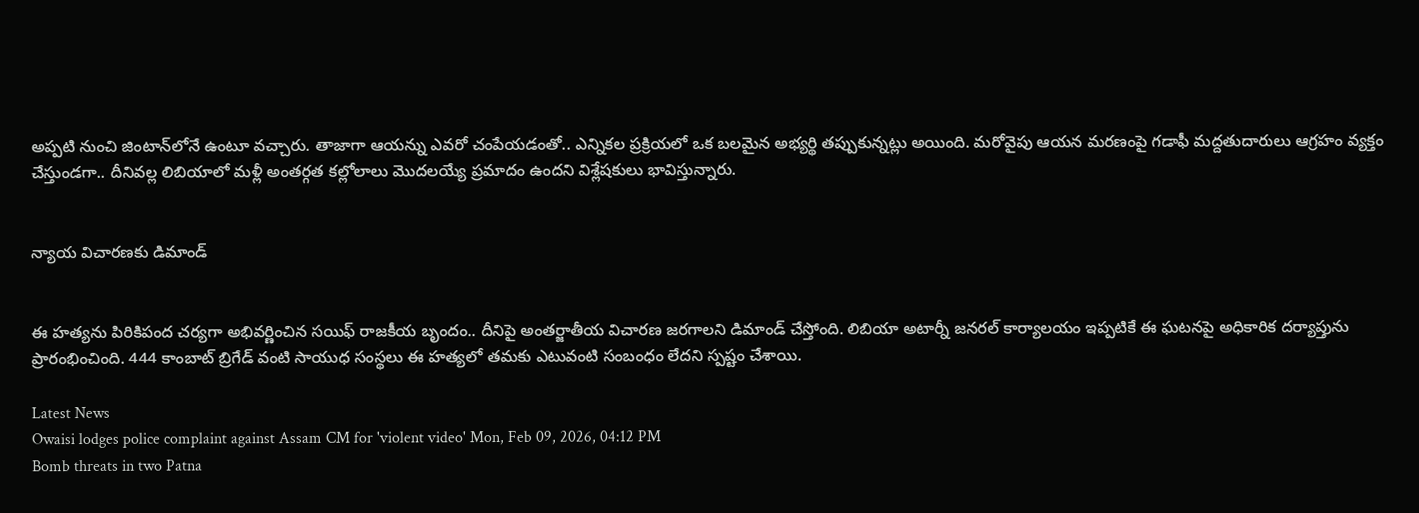అప్పటి నుంచి జింటాన్‌‌లోనే ఉంటూ వచ్చారు. తాజాగా ఆయన్ను ఎవరో చంపేయడంతో.. ఎన్నికల ప్రక్రియలో ఒక బలమైన అభ్యర్థి తప్పుకున్నట్లు అయింది. మరోవైపు ఆయన మరణంపై గడాఫీ మద్దతుదారులు ఆగ్రహం వ్యక్తం చేస్తుండగా.. దీనివల్ల లిబియాలో మళ్లీ అంతర్గత కల్లోలాలు మొదలయ్యే ప్రమాదం ఉందని విశ్లేషకులు భావిస్తున్నారు.


న్యాయ విచారణకు డిమాండ్


ఈ హత్యను పిరికిపంద చర్యగా అభివర్ణించిన సయిఫ్ రాజకీయ బృందం.. దీనిపై అంతర్జాతీయ విచారణ జరగాలని డిమాండ్ చేస్తోంది. లిబియా అటార్నీ జనరల్ కార్యాలయం ఇప్పటికే ఈ ఘటనపై అధికారిక దర్యాప్తును ప్రారంభించింది. 444 కాంబాట్ బ్రిగేడ్ వంటి సాయుధ సంస్థలు ఈ హత్యలో తమకు ఎటువంటి సంబంధం లేదని స్పష్టం చేశాయి.

Latest News
Owaisi lodges police complaint against Assam CM for 'violent video' Mon, Feb 09, 2026, 04:12 PM
Bomb threats in two Patna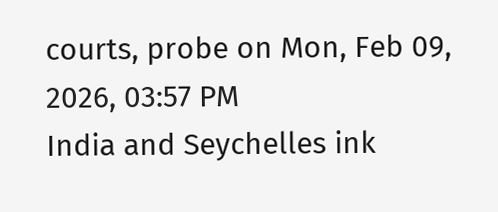courts, probe on Mon, Feb 09, 2026, 03:57 PM
India and Seychelles ink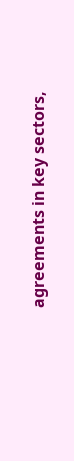agreements in key sectors,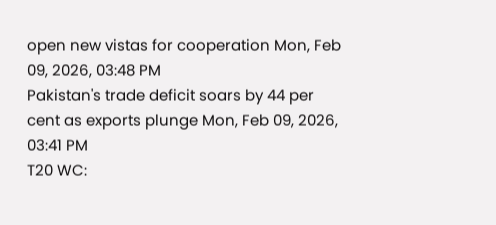open new vistas for cooperation Mon, Feb 09, 2026, 03:48 PM
Pakistan's trade deficit soars by 44 per cent as exports plunge Mon, Feb 09, 2026, 03:41 PM
T20 WC: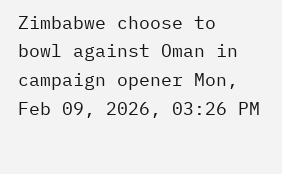Zimbabwe choose to bowl against Oman in campaign opener Mon, Feb 09, 2026, 03:26 PM